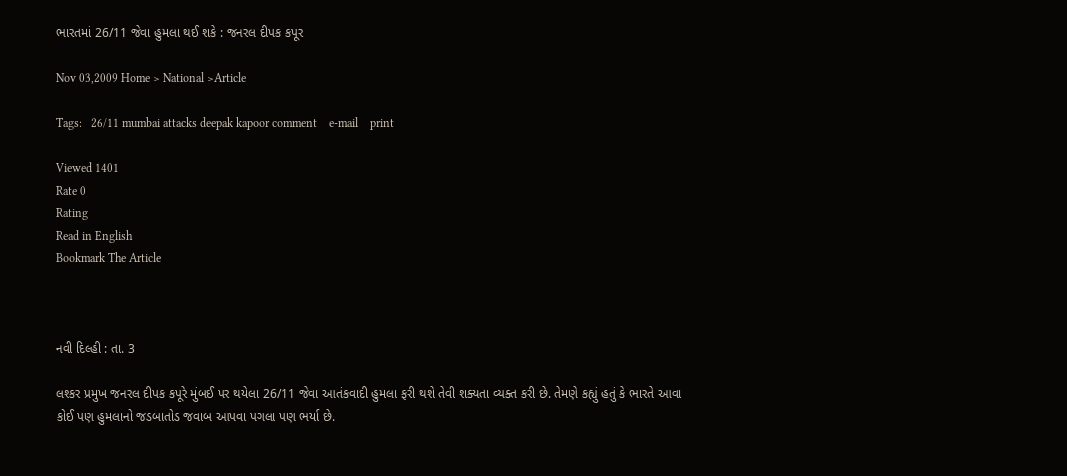ભારતમાં 26/11 જેવા હુમલા થઈ શકે : જનરલ દીપક કપૂર

Nov 03,2009 Home > National >Article

Tags:   26/11 mumbai attacks deepak kapoor comment    e-mail    print

Viewed 1401
Rate 0
Rating
Read in English
Bookmark The Article



નવી દિલ્હી : તા. 3

લશ્કર પ્રમુખ જનરલ દીપક કપૂરે મુંબઈ પર થયેલા 26/11 જેવા આતંકવાદી હુમલા ફરી થશે તેવી શક્યતા વ્યક્ત કરી છે. તેમણે કહ્યું હતું કે ભારતે આવા કોઈ પણ હુમલાનો જડબાતોડ જવાબ આપવા પગલા પણ ભર્યા છે.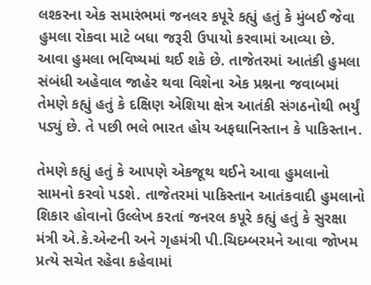લશ્કરના એક સમારંભમાં જનલર કપૂરે કહ્યું હતું કે મુંબઈ જેવા હુમલા રોકવા માટે બધા જરૂરી ઉપાયો કરવામાં આવ્યા છે. આવા હુમલા ભવિષ્યમાં થઈ શકે છે. તાજેતરમાં આતંકી હુમલા સંબંધી અહેવાલ જાહેર થવા વિશેના એક પ્રશ્નના જવાબમાં તેમણે કહ્યું હતું કે દક્ષિણ એશિયા ક્ષેત્ર આતંકી સંગઠનોથી ભર્યું પડ્યું છે. તે પછી ભલે ભારત હોય અફઘાનિસ્તાન કે પાકિસ્તાન.

તેમણે કહ્યું હતું કે આપણે એકજૂથ થઈને આવા હુમલાનો સામનો કરવો પડશે. તાજેતરમાં પાકિસ્તાન આતંકવાદી હુમલાનો શિકાર હોવાનો ઉલ્લેખ કરતાં જનરલ કપૂરે કહ્યું હતું કે સુરક્ષા મંત્રી એ.કે.એન્ટની અને ગૃહમંત્રી પી.ચિદમ્બરમને આવા જોખમ પ્રત્યે સચેત રહેવા કહેવામાં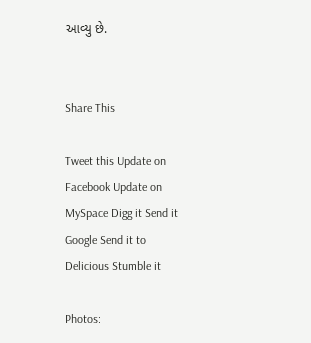આવ્યુ છે.


Share This

Tweet this Update on Facebook Update on MySpace Digg it Send it Google Send it to Delicious Stumble it

Photos: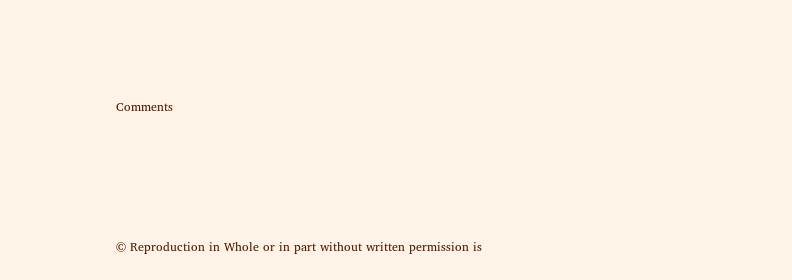Comments






© Reproduction in Whole or in part without written permission is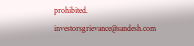prohibited.
investorsgrievance@sandesh.com